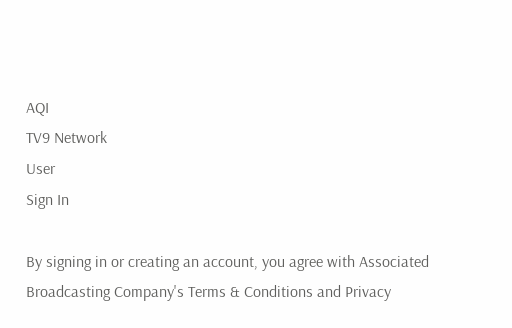AQI
TV9 Network
User
Sign In

By signing in or creating an account, you agree with Associated Broadcasting Company's Terms & Conditions and Privacy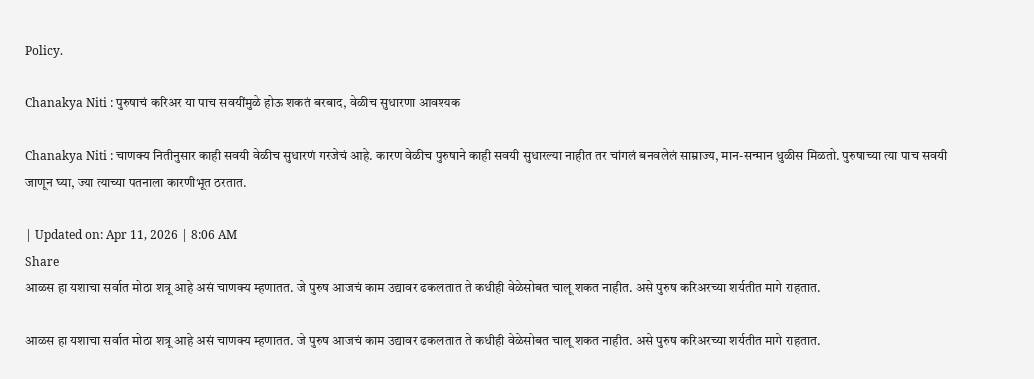Policy.

Chanakya Niti : पुरुषाचं करिअर या पाच सवयींमुळे होऊ शकतं बरबाद, वेळीच सुधारणा आवश्यक

Chanakya Niti : चाणक्य नितीनुसार काही सवयी वेळीच सुधारणं गरजेचं आहे. कारण वेळीच पुरुषाने काही सवयी सुधारल्या नाहीत तर चांगलं बनवलेलं साम्राज्य, मान-सन्मान धुळीस मिळतो. पुरुषाच्या त्या पाच सवयी जाणून घ्या, ज्या त्याच्या पतनाला कारणीभूत ठरतात.

| Updated on: Apr 11, 2026 | 8:06 AM
Share
आळस हा यशाचा सर्वात मोठा शत्रू आहे असं चाणक्य म्हणातत. जे पुरुष आजचं काम उद्यावर ढकलतात ते कधीही वेळेसोबत चालू शकत नाहीत. असे पुरुष करिअरच्या शर्यतीत मागे राहतात.

आळस हा यशाचा सर्वात मोठा शत्रू आहे असं चाणक्य म्हणातत. जे पुरुष आजचं काम उद्यावर ढकलतात ते कधीही वेळेसोबत चालू शकत नाहीत. असे पुरुष करिअरच्या शर्यतीत मागे राहतात.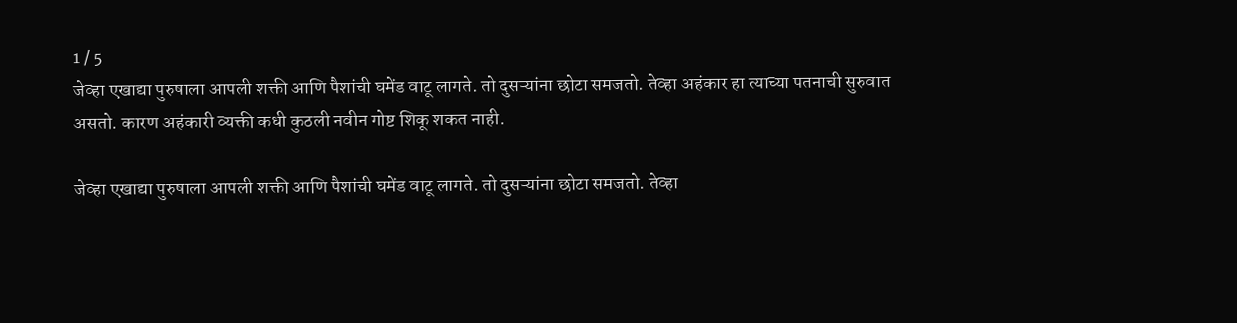1 / 5
जेव्हा एखाद्या पुरुषाला आपली शक्ती आणि पैशांची घमेंड वाटू लागते. तो दुसऱ्यांना छोटा समजतो. तेव्हा अहंकार हा त्याच्या पतनाची सुरुवात असतो. कारण अहंकारी व्यक्ती कधी कुठली नवीन गोष्ट शिकू शकत नाही.

जेव्हा एखाद्या पुरुषाला आपली शक्ती आणि पैशांची घमेंड वाटू लागते. तो दुसऱ्यांना छोटा समजतो. तेव्हा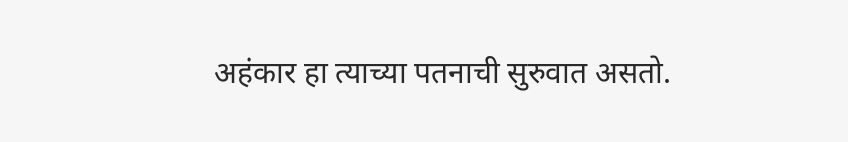अहंकार हा त्याच्या पतनाची सुरुवात असतो.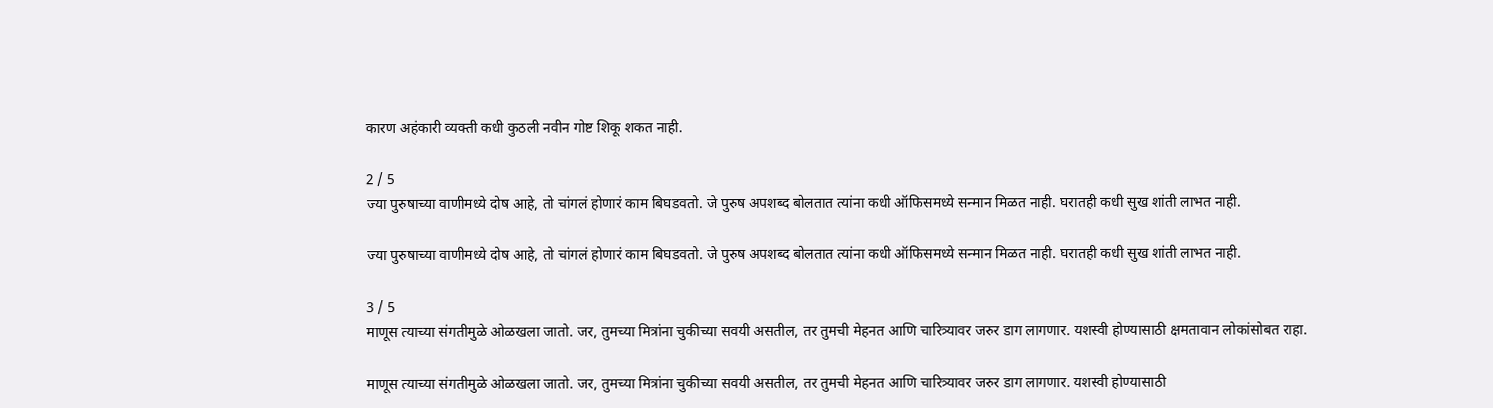कारण अहंकारी व्यक्ती कधी कुठली नवीन गोष्ट शिकू शकत नाही.

2 / 5
ज्या पुरुषाच्या वाणीमध्ये दोष आहे, तो चांगलं होणारं काम बिघडवतो. जे पुरुष अपशब्द बोलतात त्यांना कधी ऑफिसमध्ये सन्मान मिळत नाही. घरातही कधी सुख शांती लाभत नाही.

ज्या पुरुषाच्या वाणीमध्ये दोष आहे, तो चांगलं होणारं काम बिघडवतो. जे पुरुष अपशब्द बोलतात त्यांना कधी ऑफिसमध्ये सन्मान मिळत नाही. घरातही कधी सुख शांती लाभत नाही.

3 / 5
माणूस त्याच्या संगतीमुळे ओळखला जातो. जर, तुमच्या मित्रांना चुकीच्या सवयी असतील, तर तुमची मेहनत आणि चारित्र्यावर जरुर डाग लागणार. यशस्वी होण्यासाठी क्षमतावान लोकांसोबत राहा.

माणूस त्याच्या संगतीमुळे ओळखला जातो. जर, तुमच्या मित्रांना चुकीच्या सवयी असतील, तर तुमची मेहनत आणि चारित्र्यावर जरुर डाग लागणार. यशस्वी होण्यासाठी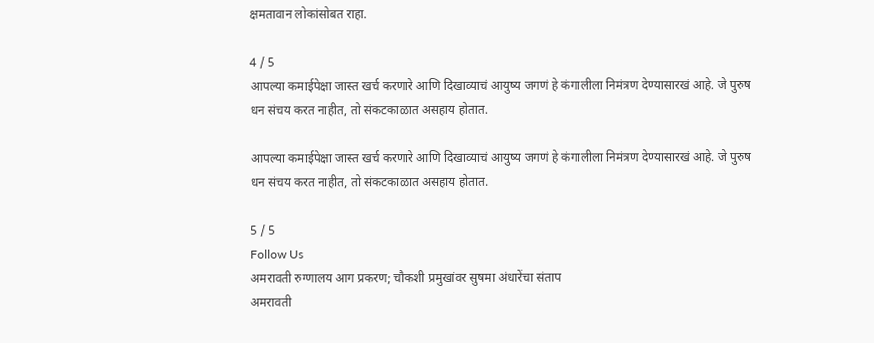क्षमतावान लोकांसोबत राहा.

4 / 5
आपल्या कमाईपेक्षा जास्त खर्च करणारे आणि दिखाव्याचं आयुष्य जगणं हे कंगालीला निमंत्रण देण्यासारखं आहे. जे पुरुष धन संचय करत नाहीत, तो संकटकाळात असहाय होतात.

आपल्या कमाईपेक्षा जास्त खर्च करणारे आणि दिखाव्याचं आयुष्य जगणं हे कंगालीला निमंत्रण देण्यासारखं आहे. जे पुरुष धन संचय करत नाहीत, तो संकटकाळात असहाय होतात.

5 / 5
Follow Us
अमरावती रुग्णालय आग प्रकरण; चौकशी प्रमुखांवर सुषमा अंधारेंचा संताप
अमरावती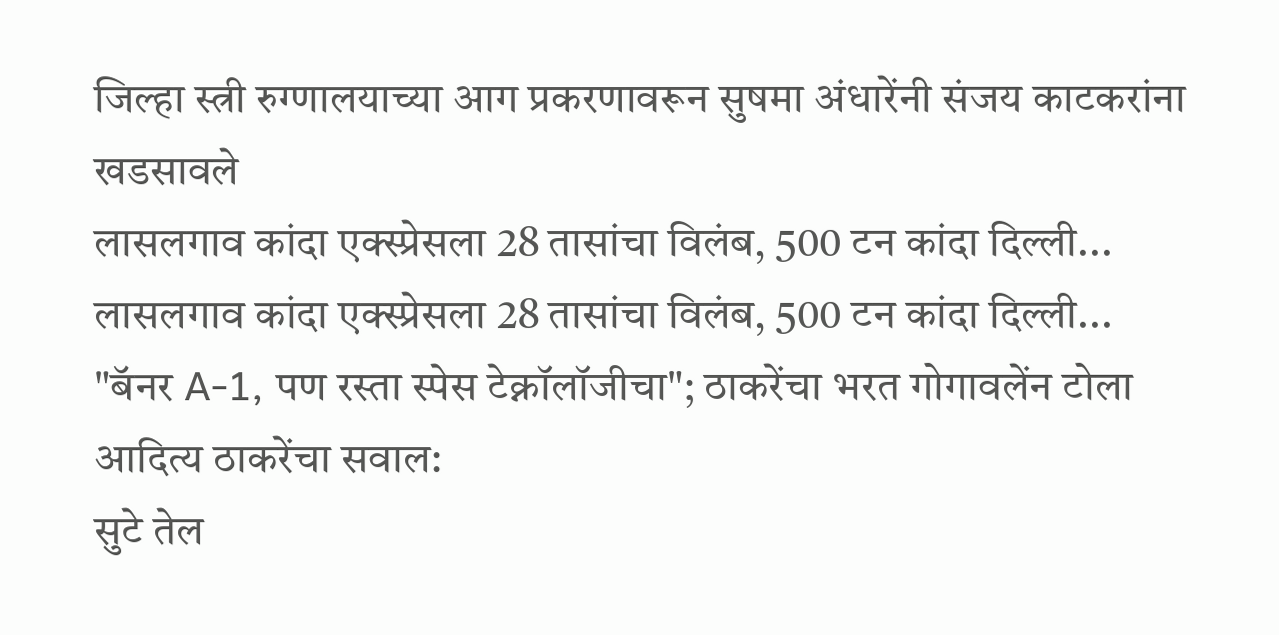जिल्हा स्त्री रुग्णालयाच्या आग प्रकरणावरून सुषमा अंधारेंनी संजय काटकरांना खडसावले
लासलगाव कांदा एक्स्प्रेसला 28 तासांचा विलंब, 500 टन कांदा दिल्ली...
लासलगाव कांदा एक्स्प्रेसला 28 तासांचा विलंब, 500 टन कांदा दिल्ली...
"बॅनर A-1, पण रस्ता स्पेस टेक्नॉलॉजीचा"; ठाकरेंचा भरत गोगावलेंन टोला
आदित्य ठाकरेंचा सवाल:
सुटे तेल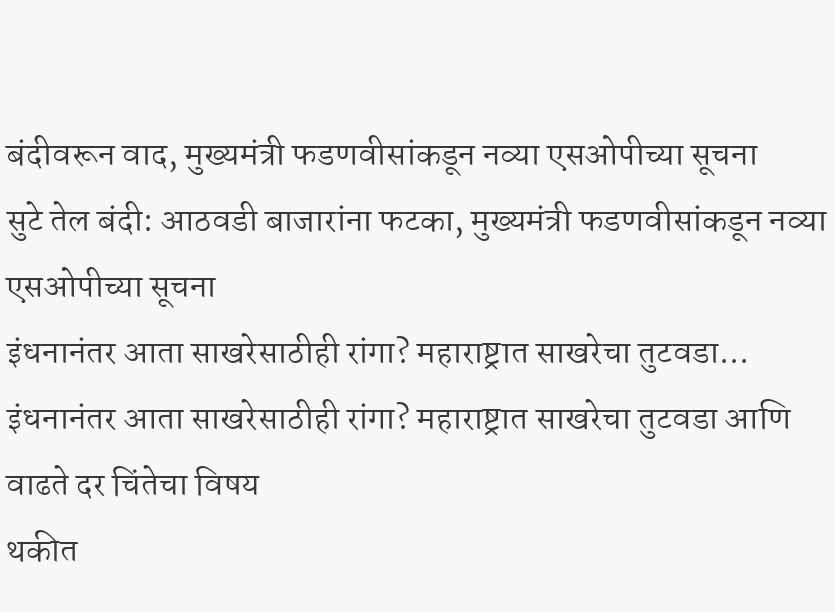बंदीवरून वाद, मुख्यमंत्री फडणवीसांकडून नव्या एसओपीच्या सूचना
सुटे तेल बंदी: आठवडी बाजारांना फटका, मुख्यमंत्री फडणवीसांकडून नव्या एसओपीच्या सूचना
इंधनानंतर आता साखरेसाठीही रांगा? महाराष्ट्रात साखरेचा तुटवडा...
इंधनानंतर आता साखरेसाठीही रांगा? महाराष्ट्रात साखरेचा तुटवडा आणि वाढते दर चिंतेचा विषय
थकीत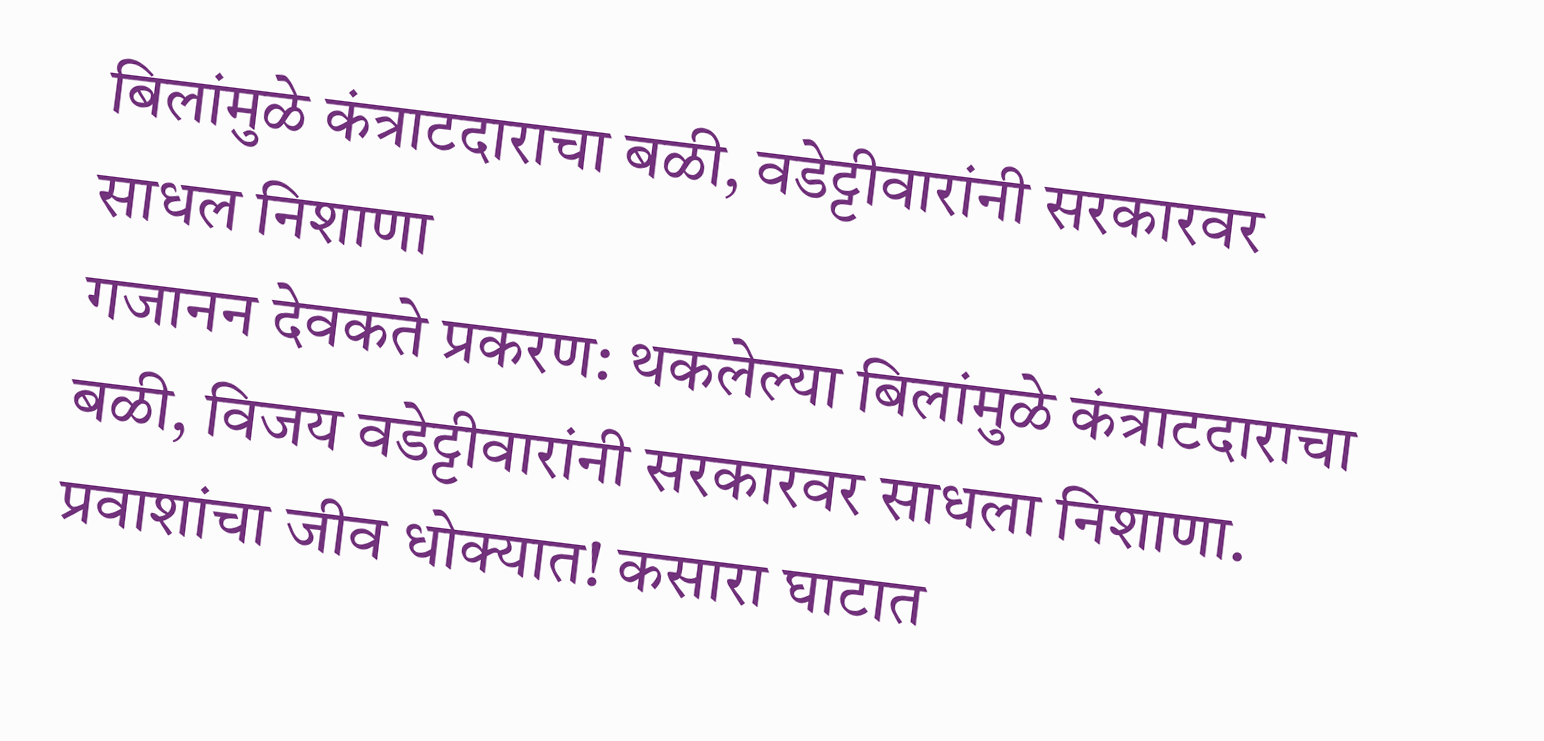बिलांमुळे कंत्राटदाराचा बळी, वडेट्टीवारांनी सरकारवर साधल निशाणा
गजानन देवकते प्रकरण: थकलेल्या बिलांमुळे कंत्राटदाराचा बळी, विजय वडेट्टीवारांनी सरकारवर साधला निशाणा.
प्रवाशांचा जीव धोक्यात! कसारा घाटात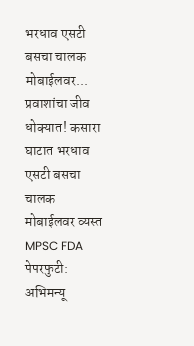भरधाव एसटी बसचा चालक मोबाईलवर...
प्रवाशांचा जीव धोक्यात! कसारा घाटात भरधाव एसटी बसचा चालक मोबाईलवर व्यस्त
MPSC FDA पेपरफुटी: अभिमन्यू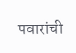पवारांची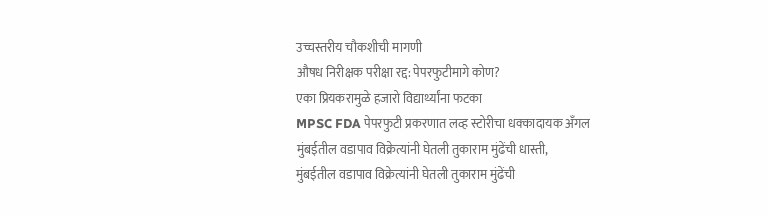उच्चस्तरीय चौकशीची मागणी
औषध निरीक्षक परीक्षा रद्द: पेपरफुटीमागे कोण?
एका प्रियकरामुळे हजारो विद्यार्थ्यांना फटका
MPSC FDA पेपरफुटी प्रकरणात लव्ह स्टोरीचा धक्कादायक अँगल
मुंबईतील वडापाव विक्रेत्यांनी घेतली तुकाराम मुंढेंची धास्ती,
मुंबईतील वडापाव विक्रेत्यांनी घेतली तुकाराम मुंढेंची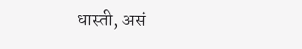धास्ती, असं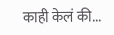काही केलं की...